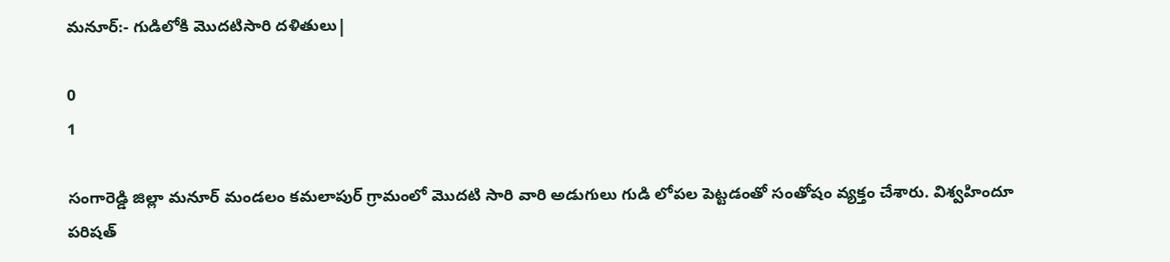మనూర్:- గుడిలోకి మొదటిసారి దళితులు|

0
1

సంగారెడ్డి జిల్లా మనూర్ మండలం కమలాపుర్ గ్రామంలో మొదటి సారి వారి అడుగులు గుడి లోపల పెట్టడంతో సంతోషం వ్యక్తం చేశారు. విశ్వహిందూ పరిషత్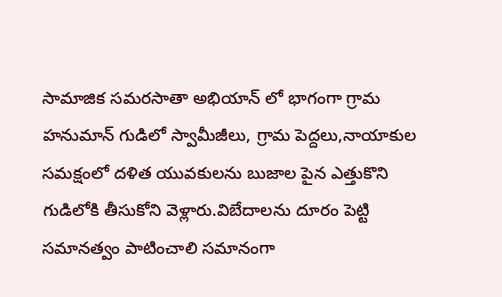సామాజిక సమరసాతా అభియాన్ లో భాగంగా గ్రామ హనుమాన్ గుడిలో స్వామీజీలు, గ్రామ పెద్దలు,నాయాకుల సమక్షంలో దళిత యువకులను బుజాల పైన ఎత్తుకొని గుడిలోకి తీసుకోని వెళ్లారు.విబేదాలను దూరం పెట్టి సమానత్వం పాటించాలి సమానంగా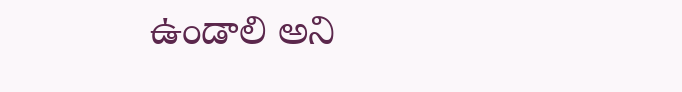ఉండాలి అని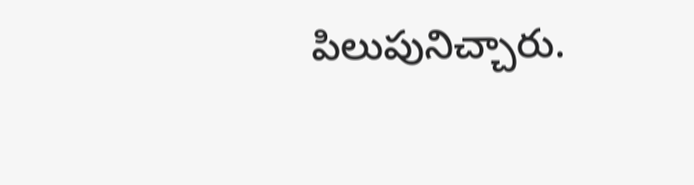పిలుపునిచ్చారు.